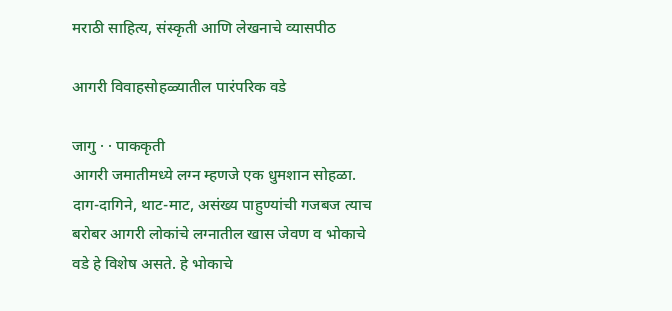मराठी साहित्य, संस्कृती आणि लेखनाचे व्यासपीठ

आगरी विवाहसोहळ्यातील पारंपरिक वडे

जागु · · पाककृती
आगरी जमातीमध्ये लग्न म्हणजे एक धुमशान सोहळा. दाग-दागिने, थाट-माट, असंख्य पाहुण्यांची गजबज त्याच बरोबर आगरी लोकांचे लग्नातील खास जेवण व भोकाचे वडे हे विशेष असते. हे भोकाचे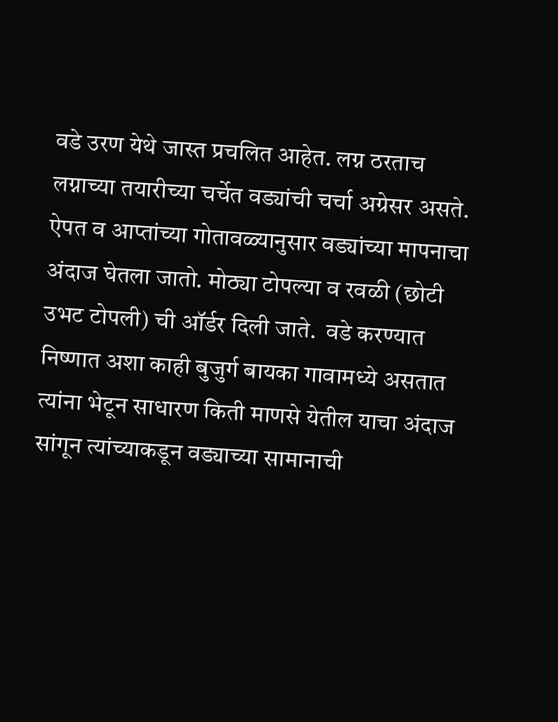वडे उरण येथे जास्त प्रचलित आहेत. लग्न ठरताच लग्नाच्या तयारीच्या चर्चेत वड्यांची चर्चा अग्रेसर असते. ऐपत व आप्तांच्या गोतावळ्यानुसार वड्यांच्या मापनाचा अंदाज घेतला जातो. मोठ्या टोपल्या व रवळी (छोटी उभट टोपली) ची ऑर्डर दिली जाते.  वडे करण्यात निष्णात अशा काही बुजुर्ग बायका गावामध्ये असतात त्यांना भेटून साधारण किती माणसे येतील याचा अंदाज सांगून त्यांच्याकडून वड्याच्या सामानाची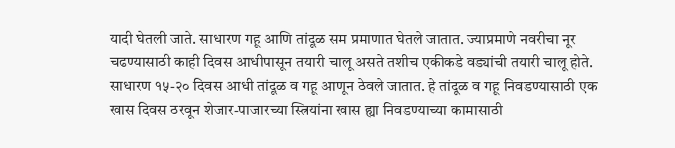यादी घेतली जाते. साधारण गहू आणि तांदूळ सम प्रमाणात घेतले जातात. ज्याप्रमाणे नवरीचा नूर चढण्यासाठी काही दिवस आधीपासून तयारी चालू असते तशीच एकीकडे वड्यांची तयारी चालू होते. साधारण १५-२० दिवस आधी तांदूळ व गहू आणून ठेवले जातात. हे तांदूळ व गहू निवडण्यासाठी एक खास दिवस ठरवून शेजार-पाजारच्या स्त्रियांना खास ह्या निवडण्याच्या कामासाठी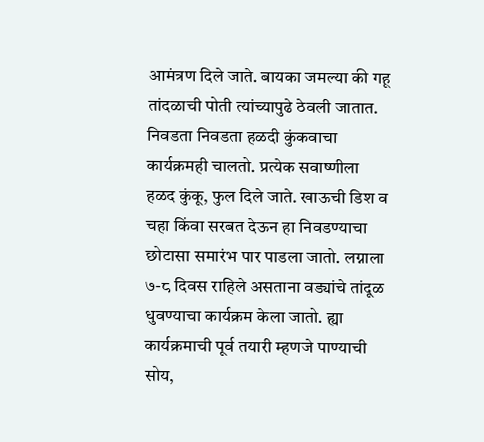आमंत्रण दिले जाते. बायका जमल्या की गहू तांदळाची पोती त्यांच्यापुढे ठेवली जातात. निवडता निवडता हळदी कुंकवाचा कार्यक्रमही चालतो. प्रत्येक सवाष्णीला हळद कुंकू, फुल दिले जाते. खाऊची डिश व चहा किंवा सरबत देऊन हा निवडण्याचा छोटासा समारंभ पार पाडला जातो. लग्नाला ७-८ दिवस राहिले असताना वड्यांचे तांदूळ धुवण्याचा कार्यक्रम केला जातो. ह्या कार्यक्रमाची पूर्व तयारी म्हणजे पाण्याची सोय,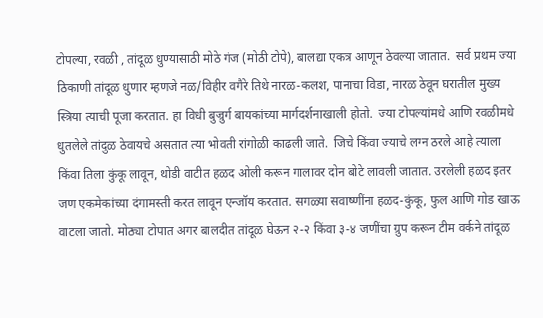टोपल्या, रवळी , तांदूळ धुण्यासाठी मोठे गंज (मोठी टोपे), बालद्या एकत्र आणून ठेवल्या जातात.  सर्व प्रथम ज्या ठिकाणी तांदूळ धुणार म्हणजे नळ/विहीर वगैरे तिथे नारळ-कलश, पानाचा विडा, नारळ ठेवून घरातील मुख्य स्त्रिया त्याची पूजा करतात. हा विधी बुज्रुर्ग बायकांच्या मार्गदर्शनाखाली होतो.  ज्या टोपल्यांमधे आणि रवळीमधे धुतलेले तांदुळ ठेवायचे असतात त्या भोवती रांगोळी काढली जाते.  जिचे किंवा ज्याचे लग्न ठरले आहे त्याला किंवा तिला कुंकू लावून, थोडी वाटीत हळद ओली करून गालावर दोन बोटे लावली जातात. उरलेली हळद इतर जण एकमेकांच्या दंगामस्ती करत लावून एन्जॉय करतात. सगळ्या सवाष्णींना हळद-कुंकू, फुल आणि गोड खाऊ वाटला जातो. मोठ्या टोपात अगर बालदीत तांदूळ घेऊन २-२ किंवा ३-४ जणींचा ग्रुप करून टीम वर्कने तांदूळ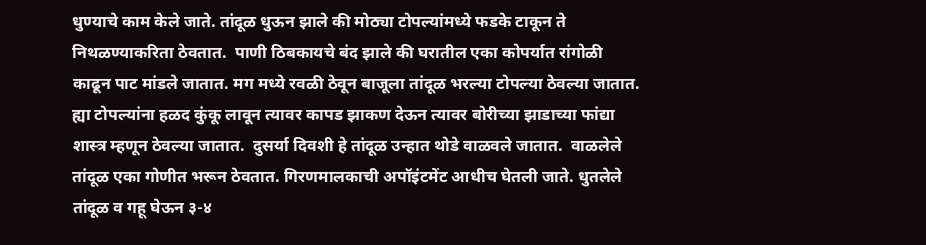धुण्याचे काम केले जाते. तांदूळ धुऊन झाले की मोठ्या टोपल्यांमध्ये फडके टाकून ते निथळण्याकरिता ठेवतात.  पाणी ठिबकायचे बंद झाले की घरातील एका कोपर्यात रांगोळी काढून पाट मांडले जातात. मग मध्ये रवळी ठेवून बाजूला तांदूळ भरल्या टोपल्या ठेवल्या जातात. ह्या टोपल्यांना हळद कुंकू लावून त्यावर कापड झाकण देऊन त्यावर बोरीच्या झाडाच्या फांद्या शास्त्र म्हणून ठेवल्या जातात.  दुसर्या दिवशी हे तांदूळ उन्हात थोडे वाळवले जातात.  वाळलेले तांदूळ एका गोणीत भरून ठेवतात. गिरणमालकाची अपॉइंटमेंट आधीच घेतली जाते. धुतलेले तांदूळ व गहू घेऊन ३-४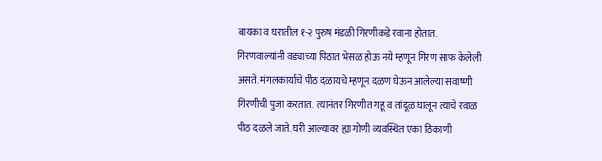बायका व घरातील १-२ पुरुष मंडळी गिरणीकडे रवाना होतात. गिरणवाल्यांनी वड्याच्या पिठात भेसळ होऊ नये म्हणून गिरण साफ केलेली असते. मंगलकार्याचे पीठ दळायचे म्हणून दळण घेऊन आलेल्या सवाष्णी गिरणीची पुजा करतात.  त्यानंतर गिरणीत गहू व तांदूळ घालून त्याचे रवाळ पीठ दळले जाते. घरी आल्यावर ह्या गोणी व्यवस्थित एका ठिकाणी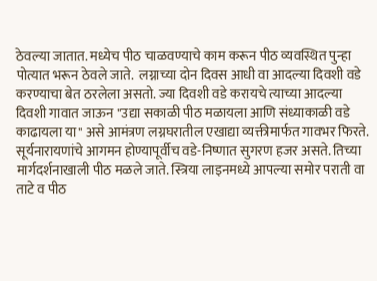ठेवल्या जातात. मध्येच पीठ चाळवण्याचे काम करून पीठ व्यवस्थित पुन्हा पोत्यात भरून ठेवले जाते.  लग्नाच्या दोन दिवस आधी वा आदल्या दिवशी वडे करण्याचा बेत ठरलेला असतो. ज्या दिवशी वडे करायचे त्याच्या आदल्या दिवशी गावात जाऊन "उद्या सकाळी पीठ मळायला आणि संध्याकाळी वडे काढायला या" असे आमंत्रण लग्नघरातील एखाद्या व्यक्तीमार्फत गावभर फिरते. सूर्यनारायणांचे आगमन होण्यापूर्वीच वडे-निष्णात सुगरण हजर असते. तिच्या मार्गदर्शनाखाली पीठ मळले जाते. स्त्रिया लाइनमध्ये आपल्या समोर पराती वा ताटे व पीठ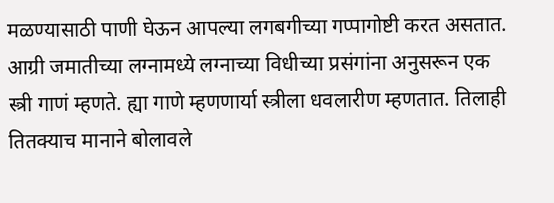मळण्यासाठी पाणी घेऊन आपल्या लगबगीच्या गप्पागोष्टी करत असतात. आग्री जमातीच्या लग्नामध्ये लग्नाच्या विधीच्या प्रसंगांना अनुसरून एक स्त्री गाणं म्हणते. ह्या गाणे म्हणणार्या स्त्रीला धवलारीण म्हणतात. तिलाही तितक्याच मानाने बोलावले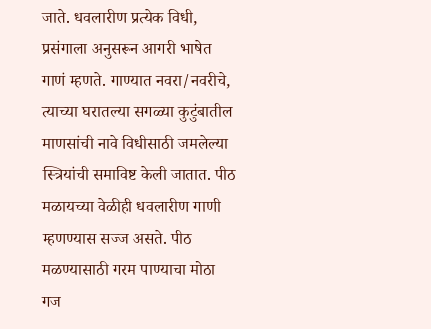जाते. धवलारीण प्रत्येक विधी, प्रसंगाला अनुसरून आगरी भाषेत गाणं म्हणते. गाण्यात नवरा/नवरीचे, त्याच्या घरातल्या सगळ्या कुटुंबातील माणसांची नावे विधीसाठी जमलेल्या स्त्रियांची समाविष्ट केली जातात. पीठ मळायच्या वेळीही धवलारीण गाणी म्हणण्यास सज्ज असते. पीठ मळण्यासाठी गरम पाण्याचा मोठा गज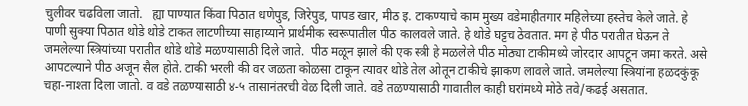चुलीवर चढविला जातो.   ह्या पाण्यात किंवा पिठात धणेपुड, जिरेपुड, पापड खार, मीठ इ. टाकण्याचे काम मुख्य वडेमाहीतगार महिलेच्या हस्तेच केले जाते. हे पाणी सुक्या पिठात थोडे थोडे टाकत लाटणीच्या साहाय्याने प्रार्थमीक स्वरूपातील पीठ कालवले जाते. हे थोडे घट्टच ठेवतात. मग हे पीठ परातीत घेऊन ते जमलेल्या स्त्रियांच्या परातीत थोडे थोडे मळण्यासाठी दिले जाते.  पीठ मळून झाले की एक स्त्री हे मळलेले पीठ मोठ्या टाकीमध्ये जोरदार आपटून जमा करते. असे आपटल्याने पीठ अजून सैल होते. टाकी भरली की वर जळता कोळसा टाकून त्यावर थोडे तेल ओतून टाकीचे झाकण लावले जाते. जमलेल्या स्त्रियांना हळदकुंकू चहा-नाश्ता दिला जातो. व वडे तळण्यासाठी ४-५ तासानंतरची वेळ दिली जाते. वडे तळण्यासाठी गावातील काही घरांमध्ये मोठे तवे/कढई असतात.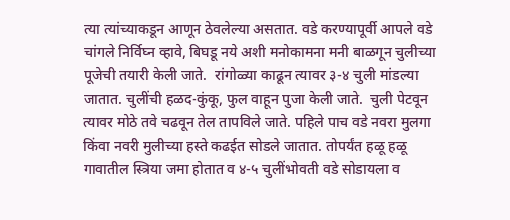त्या त्यांच्याकडून आणून ठेवलेल्या असतात. वडे करण्यापूर्वी आपले वडे चांगले निर्विघ्न व्हावे, बिघडू नये अशी मनोकामना मनी बाळगून चुलीच्या पूजेची तयारी केली जाते.  रांगोळ्या काढून त्यावर ३-४ चुली मांडल्या जातात. चुलींची हळद-कुंकू, फुल वाहून पुजा केली जाते.  चुली पेटवून त्यावर मोठे तवे चढवून तेल तापविले जाते. पहिले पाच वडे नवरा मुलगा किंवा नवरी मुलीच्या हस्ते कढईत सोडले जातात. तोपर्यंत हळू हळू गावातील स्त्रिया जमा होतात व ४-५ चुलींभोवती वडे सोडायला व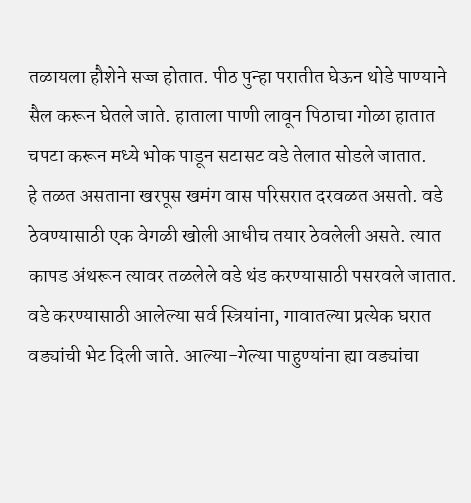तळायला हौशेने सज्ज होतात. पीठ पुन्हा परातीत घेऊन थोडे पाण्याने सैल करून घेतले जाते. हाताला पाणी लावून पिठाचा गोळा हातात चपटा करून मध्ये भोक पाडून सटासट वडे तेलात सोडले जातात.       हे तळत असताना खरपूस खमंग वास परिसरात दरवळत असतो. वडे ठेवण्यासाठी एक वेगळी खोली आधीच तयार ठेवलेली असते. त्यात कापड अंथरून त्यावर तळलेले वडे थंड करण्यासाठी पसरवले जातात. वडे करण्यासाठी आलेल्या सर्व स्त्रियांना, गावातल्या प्रत्येक घरात वड्यांची भेट दिली जाते. आल्या-गेल्या पाहुण्यांना ह्या वड्यांचा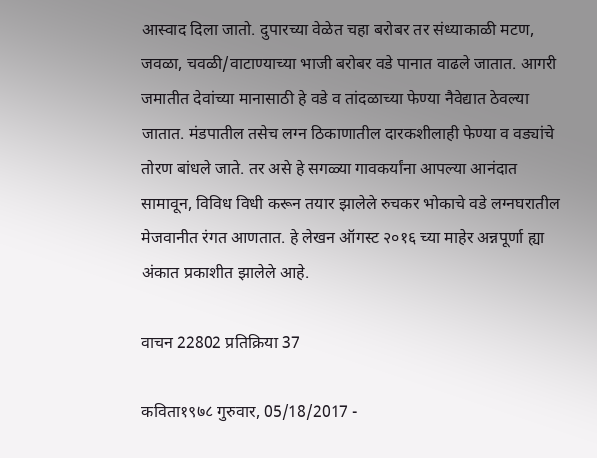आस्वाद दिला जातो. दुपारच्या वेळेत चहा बरोबर तर संध्याकाळी मटण, जवळा, चवळी/वाटाण्याच्या भाजी बरोबर वडे पानात वाढले जातात. आगरी जमातीत देवांच्या मानासाठी हे वडे व तांदळाच्या फेण्या नैवेद्यात ठेवल्या जातात. मंडपातील तसेच लग्न ठिकाणातील दारकशीलाही फेण्या व वड्यांचे तोरण बांधले जाते. तर असे हे सगळ्या गावकर्यांना आपल्या आनंदात सामावून, विविध विधी करून तयार झालेले रुचकर भोकाचे वडे लग्नघरातील मेजवानीत रंगत आणतात. हे लेखन ऑगस्ट २०१६ च्या माहेर अन्नपूर्णा ह्या अंकात प्रकाशीत झालेले आहे.

वाचन 22802 प्रतिक्रिया 37

कविता१९७८ गुरुवार, 05/18/2017 -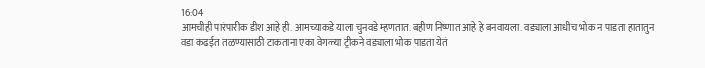16:04
आमचीही पारंपारीक डीश आहे ही. आमच्याकडे याला चुनवडे म्हणतात. बहीण निष्णात आहे हे बनवायला. वड्याला आधीच भोक न पाडता हातातुन वडा कढईत तळण्यासाठी टाकताना एका वेगळ्या ट्रीकने वड्याला भोक पाडता येतं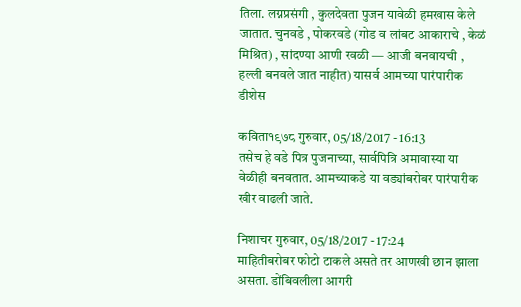तिला. लग्नप्रसंगी , कुलदेवता पुजन यावेळी हमखास केले जातात. चुनवडे , पोकरवडे (गोड व लांबट आकाराचे , केळं मिश्रित) , सांदण्या आणी रवळी — आजी बनवायची , हल्ली बनवले जात नाहीत) यासर्व आमच्या पारंपारीक डीशेस

कविता१९७८ गुरुवार, 05/18/2017 - 16:13
तसेच हे वडे पित्र पुजनाच्या, सार्वपित्रि अमावास्या या वेळीही बनवतात. आमच्याकडे या वड्यांबरोबर पारंपारीक खीर वाढली जाते.

निशाचर गुरुवार, 05/18/2017 - 17:24
माहितीबरोबर फोटो टाकले असते तर आणखी छान झाला असता. डोंबिवलीला आगरी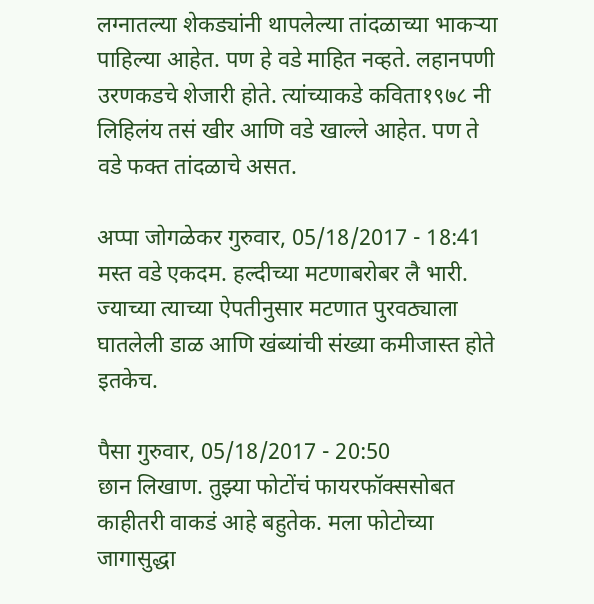लग्नातल्या शेकड्यांनी थापलेल्या तांदळाच्या भाकर्‍या पाहिल्या आहेत. पण हे वडे माहित नव्हते. लहानपणी उरणकडचे शेजारी होते. त्यांच्याकडे कविता१९७८ नी लिहिलंय तसं खीर आणि वडे खाल्ले आहेत. पण ते वडे फक्त तांदळाचे असत.

अप्पा जोगळेकर गुरुवार, 05/18/2017 - 18:41
मस्त वडे एकदम. हल्दीच्या मटणाबरोबर लै भारी. ज्याच्या त्याच्या ऐपतीनुसार मटणात पुरवठ्याला घातलेली डाळ आणि खंब्यांची संख्या कमीजास्त होते इतकेच.

पैसा गुरुवार, 05/18/2017 - 20:50
छान लिखाण. तुझ्या फोटोंचं फायरफॉक्ससोबत काहीतरी वाकडं आहे बहुतेक. मला फोटोच्या जागासुद्धा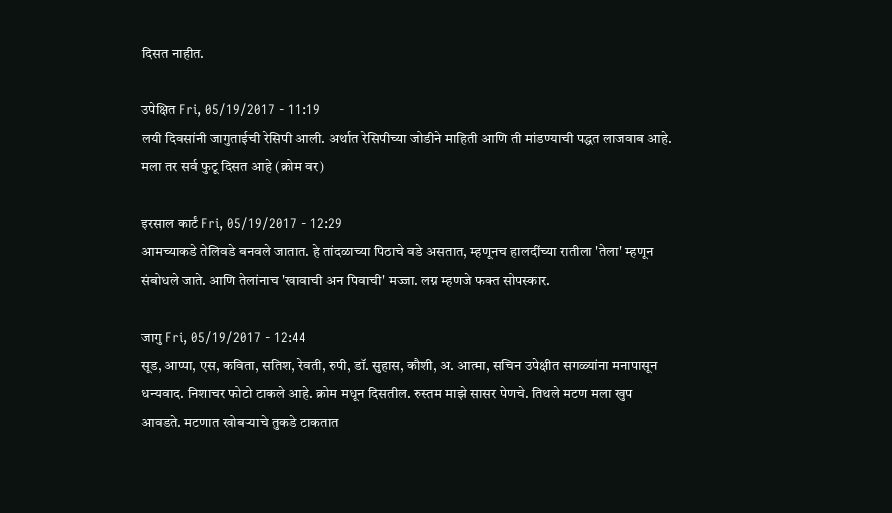दिसत नाहीत.

उपेक्षित Fri, 05/19/2017 - 11:19
लयी दिवसांनी जागुताईची रेसिपी आली. अर्थात रेसिपीच्या जोडीने माहिती आणि ती मांडण्याची पद्धत लाजवाब आहे. मला तर सर्व फुटू दिसत आहे (क्रोम वर)

इरसाल कार्टं Fri, 05/19/2017 - 12:29
आमच्याकडे तेलिवडे बनवले जातात. हे तांदळाच्या पिठाचे वडे असतात, म्हणूनच हालदींच्या रातीला 'तेला' म्हणून संबोधले जाते. आणि तेलांनाच 'खावाची अन पिवाची' मज्जा. लग्न म्हणजे फक्त सोपस्कार.

जागु Fri, 05/19/2017 - 12:44
सूड, आप्पा, एस, कविता, सतिश, रेवती, रुपी, डॉ. सुहास, कौशी, अ. आत्मा, सचिन उपेक्षीत सगळ्यांना मनापासून धन्यवाद. निशाचर फोटो टाकले आहे. क्रोम मधून दिसतील. रुस्तम माझे सासर पेणचे. तिथले मटण मला खुप आवडते. मटणात खोबर्‍याचे तुकडे टाकतात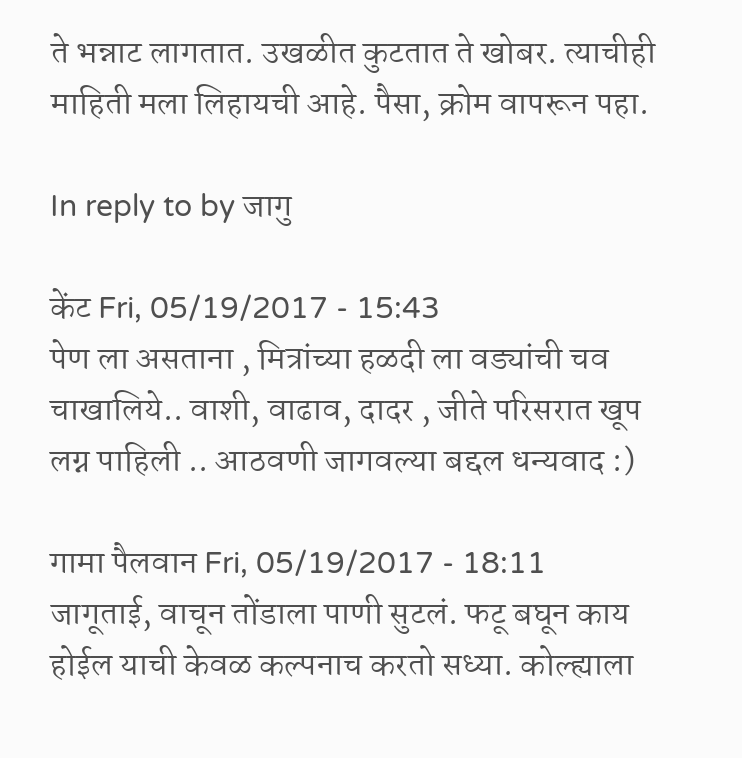ते भन्नाट लागतात. उखळीत कुटतात ते खोबर. त्याचीही माहिती मला लिहायची आहे. पैसा, क्रोम वापरून पहा.

In reply to by जागु

केंट Fri, 05/19/2017 - 15:43
पेण ला असताना , मित्रांच्या हळदी ला वड्यांची चव चाखालिये.. वाशी, वाढाव, दादर , जीते परिसरात खूप लग्न पाहिली .. आठवणी जागवल्या बद्दल धन्यवाद :)

गामा पैलवान Fri, 05/19/2017 - 18:11
जागूताई, वाचून तोंडाला पाणी सुटलं. फटू बघून काय होईल याची केवळ कल्पनाच करतो सध्या. कोल्ह्याला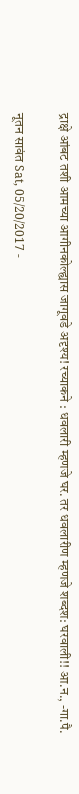द्राक्षे आंबट तशी आमच्या आगीनकोल्ह्यास जागूवडे अदृश्य! रच्याकने : धवलारी म्हणजे घर. तर धवलारीण म्हणजे शब्दश: घरवाली!! आ.न., -गा.पै.

नूतन सावंत Sat, 05/20/2017 -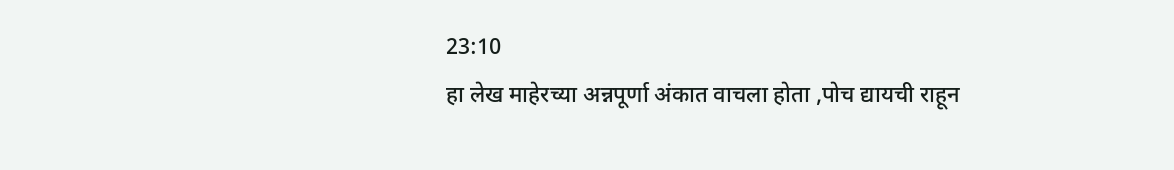23:10
हा लेख माहेरच्या अन्नपूर्णा अंकात वाचला होता ,पोच द्यायची राहून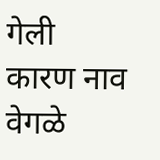गेली कारण नाव वेगळे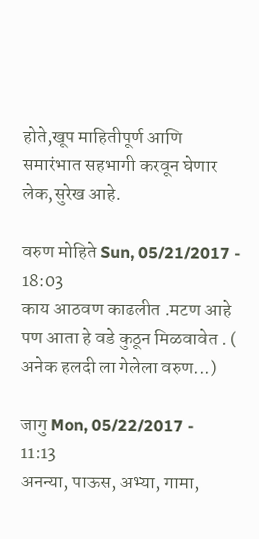होते,खूप माहितीपूर्ण आणि समारंभात सहभागी करवून घेणार लेक,सुरेख आहे.

वरुण मोहिते Sun, 05/21/2017 - 18:03
काय आठवण काढलीत .मटण आहे पण आता हे वडे कुठून मिळवावेत . ( अनेक हलदी ला गेलेला वरुण...)

जागु Mon, 05/22/2017 - 11:13
अनन्या, पाऊस, अभ्या, गामा,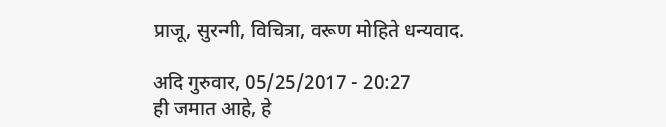प्राजू, सुरन्गी, विचित्रा, वरूण मोहिते धन्यवाद.

अदि गुरुवार, 05/25/2017 - 20:27
ही जमात आहे, हे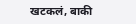खटकलं, बाकी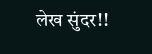लेख सुंदर!!